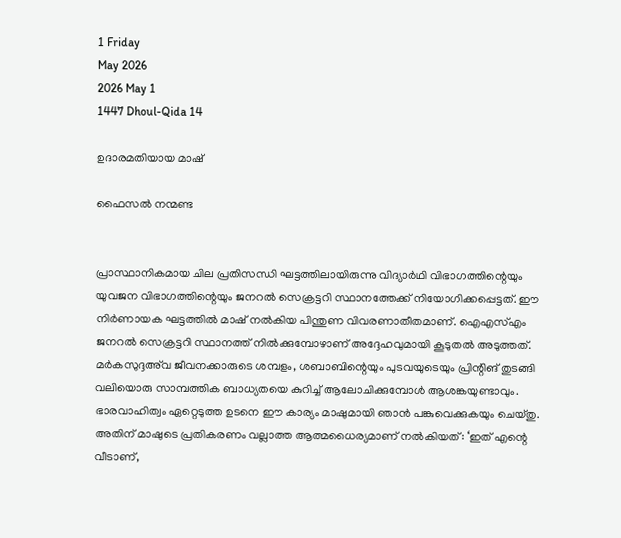1 Friday
May 2026
2026 May 1
1447 Dhoul-Qida 14

ഉദാരമതിയായ മാഷ്

ഫൈസല്‍ നന്മണ്ട


പ്രാസ്ഥാനികമായ ചില പ്രതിസന്ധി ഘട്ടത്തിലായിരുന്നു വിദ്യാര്‍ഥി വിഭാഗത്തിന്റെയും യുവജന വിഭാഗത്തിന്റെയും ജനറല്‍ സെക്രട്ടറി സ്ഥാനത്തേക്ക് നിയോഗിക്കപ്പെട്ടത്. ഈ നിര്‍ണായക ഘട്ടത്തില്‍ മാഷ് നല്‍കിയ പിന്തുണ വിവരണാതീതമാണ്. ഐഎസ്എം ജനറല്‍ സെക്രട്ടറി സ്ഥാനത്ത് നില്‍ക്കുമ്പോഴാണ് അദ്ദേഹവുമായി കൂടുതല്‍ അടുത്തത്. മര്‍കസുദ്ദഅ്‌വ ജീവനക്കാരുടെ ശമ്പളം, ശബാബിന്റെയും പുടവയുടെയും പ്രിന്റിങ് തുടങ്ങി വലിയൊരു സാമ്പത്തിക ബാധ്യതയെ കുറിച്ച് ആലോചിക്കുമ്പോള്‍ ആശങ്കയുണ്ടാവും. ഭാരവാഹിത്വം ഏറ്റെടുത്ത ഉടനെ ഈ കാര്യം മാഷുമായി ഞാന്‍ പങ്കുവെക്കുകയും ചെയ്തു.
അതിന് മാഷുടെ പ്രതികരണം വല്ലാത്ത ആത്മധൈര്യമാണ് നല്‍കിയത്: ‘ഇത് എന്റെ വീടാണ്,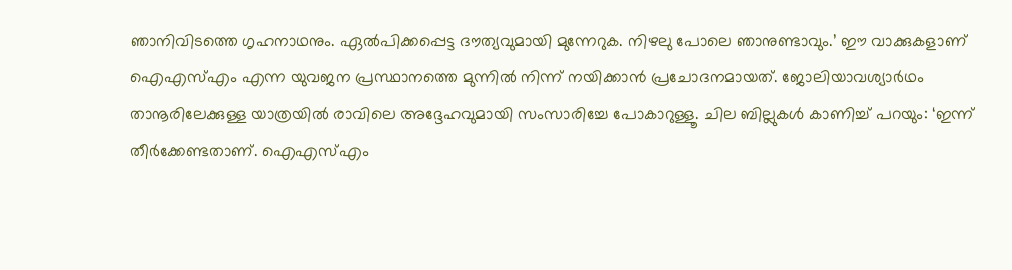ഞാനിവിടത്തെ ഗൃഹനാഥനും. ഏല്‍പിക്കപ്പെട്ട ദൗത്യവുമായി മുന്നേറുക. നിഴലു പോലെ ഞാനുണ്ടാവും.’ ഈ വാക്കുകളാണ് ഐഎസ്എം എന്ന യുവജന പ്രസ്ഥാനത്തെ മുന്നില്‍ നിന്ന് നയിക്കാന്‍ പ്രചോദനമായത്. ജോലിയാവശ്യാര്‍ഥം താനൂരിലേക്കുള്ള യാത്രയില്‍ രാവിലെ അദ്ദേഹവുമായി സംസാരിച്ചേ പോകാറുള്ളൂ. ചില ബില്ലുകള്‍ കാണിച്ച് പറയും: ‘ഇന്ന് തീര്‍ക്കേണ്ടതാണ്. ഐഎസ്എം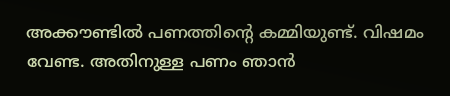അക്കൗണ്ടില്‍ പണത്തിന്റെ കമ്മിയുണ്ട്. വിഷമം വേണ്ട. അതിനുള്ള പണം ഞാന്‍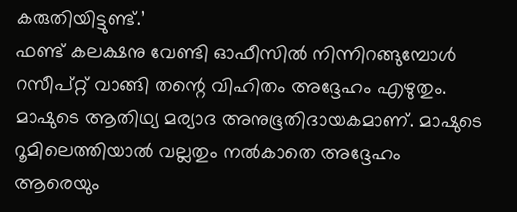കരുതിയിട്ടുണ്ട്.’
ഫണ്ട് കലക്ഷനു വേണ്ടി ഓഫീസില്‍ നിന്നിറങ്ങുമ്പോള്‍ റസീപ്റ്റ് വാങ്ങി തന്റെ വിഹിതം അദ്ദേഹം എഴുതും. മാഷുടെ ആതിഥ്യ മര്യാദ അനുഭൂതിദായകമാണ്. മാഷുടെ റൂമിലെത്തിയാല്‍ വല്ലതും നല്‍കാതെ അദ്ദേഹം ആരെയും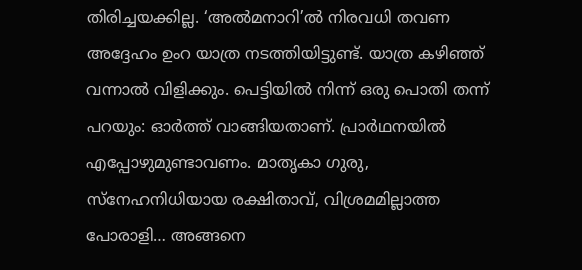തിരിച്ചയക്കില്ല. ‘അല്‍മനാറി’ല്‍ നിരവധി തവണ അദ്ദേഹം ഉംറ യാത്ര നടത്തിയിട്ടുണ്ട്. യാത്ര കഴിഞ്ഞ് വന്നാല്‍ വിളിക്കും. പെട്ടിയില്‍ നിന്ന് ഒരു പൊതി തന്ന് പറയും: ഓര്‍ത്ത് വാങ്ങിയതാണ്. പ്രാര്‍ഥനയില്‍ എപ്പോഴുമുണ്ടാവണം. മാതൃകാ ഗുരു, സ്‌നേഹനിധിയായ രക്ഷിതാവ്, വിശ്രമമില്ലാത്ത പോരാളി… അങ്ങനെ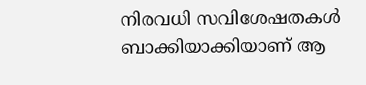നിരവധി സവിശേഷതകള്‍ ബാക്കിയാക്കിയാണ് ആ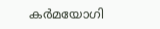കര്‍മയോഗി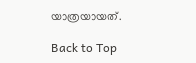യാത്രയായത്.

Back to Top